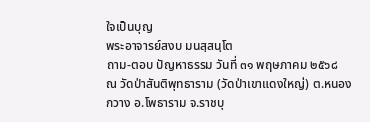ใจเป็นบุญ
พระอาจารย์สงบ มนสฺสนฺโต
ถาม-ตอบ ปัญหาธรรม วันที่ ๓๑ พฤษภาคม ๒๕๖๘
ณ วัดป่าสันติพุทธาราม (วัดป่าเขาแดงใหญ่) ต.หนองกวาง อ.โพธาราม จ.ราชบุ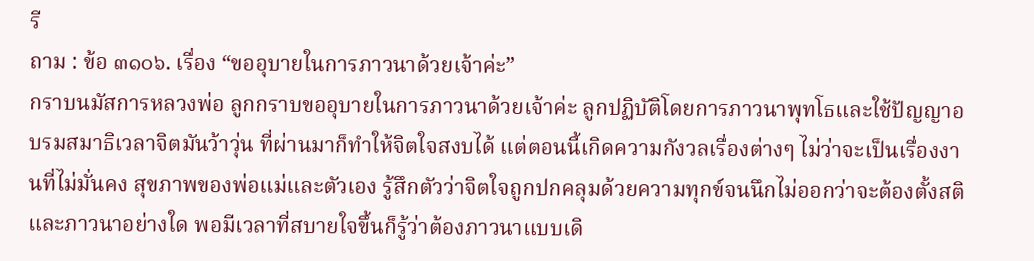รี
ถาม : ข้อ ๓๑๐๖. เรื่อง “ขออุบายในการภาวนาด้วยเจ้าค่ะ”
กราบนมัสการหลวงพ่อ ลูกกราบขออุบายในการภาวนาด้วยเจ้าค่ะ ลูกปฏิบัติโดยการภาวนาพุทโธและใช้ปัญญาอบรมสมาธิเวลาจิตมันว้าวุ่น ที่ผ่านมาก็ทำให้จิตใจสงบได้ แต่ตอนนี้เกิดความกังวลเรื่องต่างๆ ไม่ว่าจะเป็นเรื่องงานที่ไม่มั่นคง สุขภาพของพ่อแม่และตัวเอง รู้สึกตัวว่าจิตใจถูกปกคลุมด้วยความทุกข์จนนึกไม่ออกว่าจะต้องตั้งสติและภาวนาอย่างใด พอมีเวลาที่สบายใจขึ้นก็รู้ว่าต้องภาวนาแบบเดิ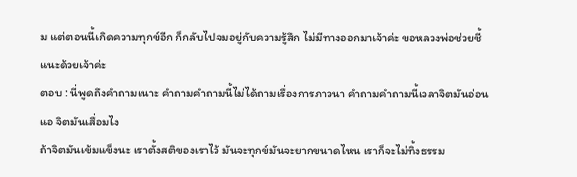ม แต่ตอนนี้เกิดความทุกข์อีก ก็กลับไปจมอยู่กับความรู้สึก ไม่มีทางออกมาเจ้าค่ะ ขอหลวงพ่อช่วยชี้แนะด้วยเจ้าค่ะ
ตอบ : นี่พูดถึงคำถามเนาะ คำถามคำถามนี้ไม่ได้ถามเรื่องการภาวนา คำถามคำถามนี้เวลาจิตมันอ่อนแอ จิตมันเสื่อมไง
ถ้าจิตมันเข้มแข็งนะ เราตั้งสติของเราไว้ มันจะทุกข์มันจะยากขนาดไหน เราก็จะไม่ทิ้งธรรม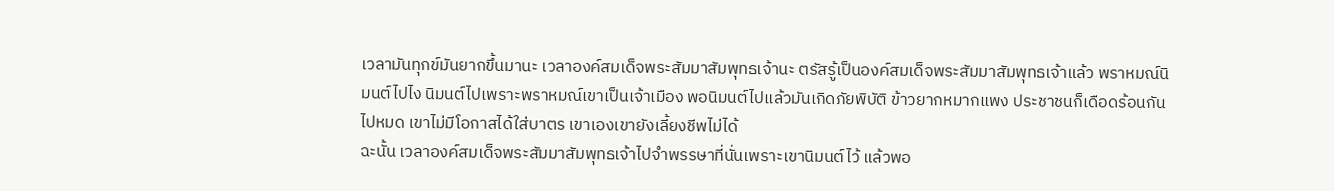เวลามันทุกข์มันยากขึ้นมานะ เวลาองค์สมเด็จพระสัมมาสัมพุทธเจ้านะ ตรัสรู้เป็นองค์สมเด็จพระสัมมาสัมพุทธเจ้าแล้ว พราหมณ์นิมนต์ไปไง นิมนต์ไปเพราะพราหมณ์เขาเป็นเจ้าเมือง พอนิมนต์ไปแล้วมันเกิดภัยพิบัติ ข้าวยากหมากแพง ประชาชนก็เดือดร้อนกันไปหมด เขาไม่มีโอกาสได้ใส่บาตร เขาเองเขายังเลี้ยงชีพไม่ได้
ฉะนั้น เวลาองค์สมเด็จพระสัมมาสัมพุทธเจ้าไปจำพรรษาที่นั่นเพราะเขานิมนต์ไว้ แล้วพอ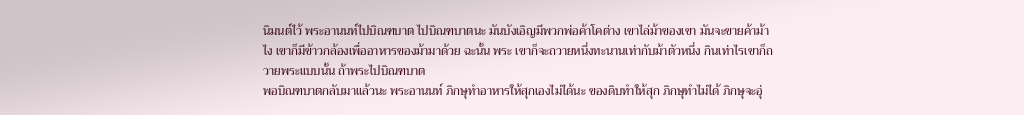นิมนต์ไว้ พระอานนท์ไปบิณฑบาต ไปบิณฑบาตนะ มันบังเอิญมีพวกพ่อค้าโคต่าง เขาไล่ม้าของเขา มันจะขายค้าม้าไง เขาก็มีข้าวกล้องเพื่ออาหารของม้ามาด้วย ฉะนั้น พระ เขาก็จะถวายหนึ่งทะนานเท่ากับม้าตัวหนึ่ง กินเท่าไรเขาก็ถวายพระแบบนั้น ถ้าพระไปบิณฑบาต
พอบิณฑบาตกลับมาแล้วนะ พระอานนท์ ภิกษุทำอาหารให้สุกเองไม่ได้นะ ของดิบทำให้สุก ภิกษุทำไม่ได้ ภิกษุจะอุ่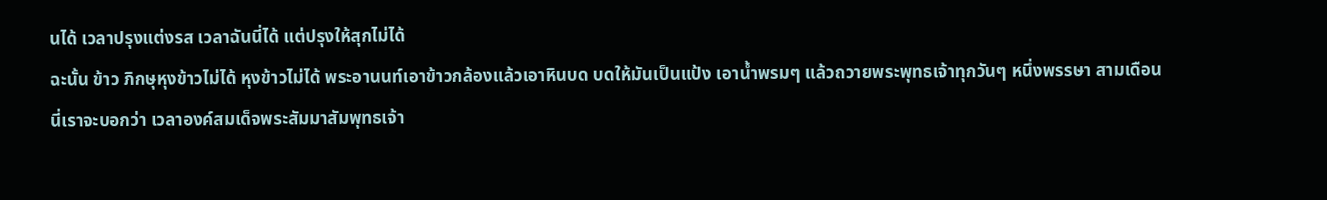นได้ เวลาปรุงแต่งรส เวลาฉันนี่ได้ แต่ปรุงให้สุกไม่ได้
ฉะนั้น ข้าว ภิกษุหุงข้าวไม่ได้ หุงข้าวไม่ได้ พระอานนท์เอาข้าวกล้องแล้วเอาหินบด บดให้มันเป็นแป้ง เอาน้ำพรมๆ แล้วถวายพระพุทธเจ้าทุกวันๆ หนึ่งพรรษา สามเดือน
นี่เราจะบอกว่า เวลาองค์สมเด็จพระสัมมาสัมพุทธเจ้า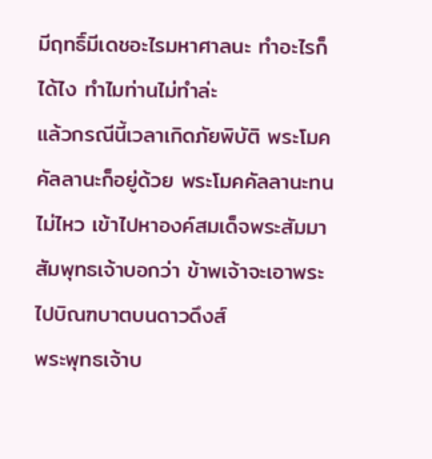มีฤทธิ์มีเดชอะไรมหาศาลนะ ทำอะไรก็ได้ไง ทำไมท่านไม่ทำล่ะ
แล้วกรณีนี้เวลาเกิดภัยพิบัติ พระโมคคัลลานะก็อยู่ด้วย พระโมคคัลลานะทนไม่ไหว เข้าไปหาองค์สมเด็จพระสัมมาสัมพุทธเจ้าบอกว่า ข้าพเจ้าจะเอาพระไปบิณฑบาตบนดาวดึงส์
พระพุทธเจ้าบ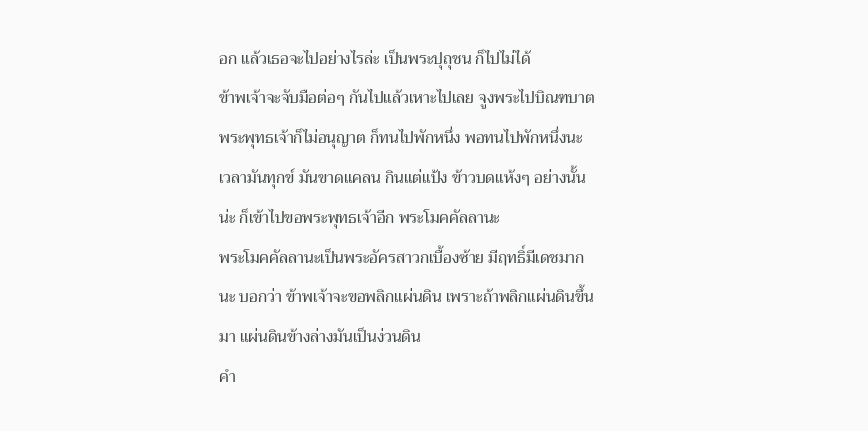อก แล้วเธอจะไปอย่างไรล่ะ เป็นพระปุถุชน ก็ไปไม่ได้
ข้าพเจ้าจะจับมือต่อๆ กันไปแล้วเหาะไปเลย จูงพระไปบิณฑบาต
พระพุทธเจ้าก็ไม่อนุญาต ก็ทนไปพักหนึ่ง พอทนไปพักหนึ่งนะ เวลามันทุกข์ มันขาดแคลน กินแต่แป้ง ข้าวบดแห้งๆ อย่างนั้นน่ะ ก็เข้าไปขอพระพุทธเจ้าอีก พระโมคคัลลานะ
พระโมคคัลลานะเป็นพระอัครสาวกเบื้องซ้าย มีฤทธิ์มีเดชมากนะ บอกว่า ข้าพเจ้าจะขอพลิกแผ่นดิน เพราะถ้าพลิกแผ่นดินขึ้นมา แผ่นดินข้างล่างมันเป็นง่วนดิน
คำ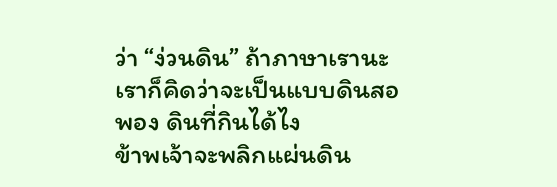ว่า “ง่วนดิน” ถ้าภาษาเรานะ เราก็คิดว่าจะเป็นแบบดินสอพอง ดินที่กินได้ไง
ข้าพเจ้าจะพลิกแผ่นดิน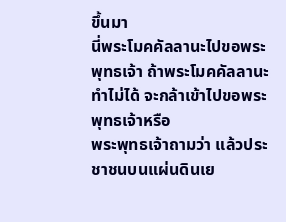ขึ้นมา
นี่พระโมคคัลลานะไปขอพระพุทธเจ้า ถ้าพระโมคคัลลานะทำไม่ได้ จะกล้าเข้าไปขอพระพุทธเจ้าหรือ
พระพุทธเจ้าถามว่า แล้วประชาชนบนแผ่นดินเย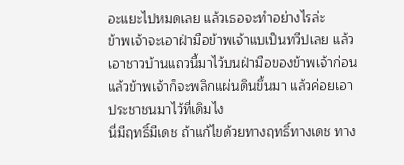อะแยะไปหมดเลย แล้วเธอจะทำอย่างไรล่ะ
ข้าพเจ้าจะเอาฝ่ามือข้าพเจ้าแบเป็นทวีปเลย แล้วเอาชาวบ้านแถวนี้มาไว้บนฝ่ามือของข้าพเจ้าก่อน แล้วข้าพเจ้าก็จะพลิกแผ่นดินขึ้นมา แล้วค่อยเอาประชาชนมาไว้ที่เดิมไง
นี่มีฤทธิ์มีเดช ถ้าแก้ไขด้วยทางฤทธิ์ทางเดช ทาง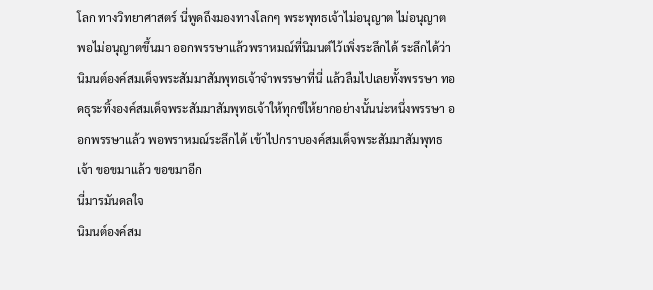โลก ทางวิทยาศาสตร์ นี่พูดถึงมองทางโลกๆ พระพุทธเจ้าไม่อนุญาต ไม่อนุญาต พอไม่อนุญาตขึ้นมา ออกพรรษาแล้วพราหมณ์ที่นิมนต์ไว้เพิ่งระลึกได้ ระลึกได้ว่านิมนต์องค์สมเด็จพระสัมมาสัมพุทธเจ้าจำพรรษาที่นี่ แล้วลืมไปเลยทั้งพรรษา ทอดธุระทิ้งองค์สมเด็จพระสัมมาสัมพุทธเจ้าให้ทุกข์ให้ยากอย่างนั้นน่ะหนึ่งพรรษา ออกพรรษาแล้ว พอพราหมณ์ระลึกได้ เข้าไปกราบองค์สมเด็จพระสัมมาสัมพุทธเจ้า ขอขมาแล้ว ขอขมาอีก
นี่มารมันดลใจ
นิมนต์องค์สม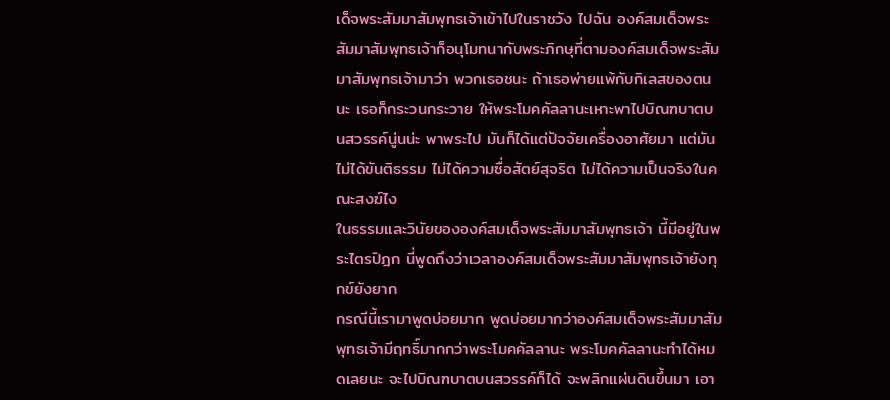เด็จพระสัมมาสัมพุทธเจ้าเข้าไปในราชวัง ไปฉัน องค์สมเด็จพระสัมมาสัมพุทธเจ้าก็อนุโมทนากับพระภิกษุที่ตามองค์สมเด็จพระสัมมาสัมพุทธเจ้ามาว่า พวกเธอชนะ ถ้าเธอพ่ายแพ้กับกิเลสของตนนะ เธอก็กระวนกระวาย ให้พระโมคคัลลานะเหาะพาไปบิณฑบาตบนสวรรค์นู่นน่ะ พาพระไป มันก็ได้แต่ปัจจัยเครื่องอาศัยมา แต่มันไม่ได้ขันติธรรม ไม่ได้ความซื่อสัตย์สุจริต ไม่ได้ความเป็นจริงในคณะสงฆ์ไง
ในธรรมและวินัยขององค์สมเด็จพระสัมมาสัมพุทธเจ้า นี้มีอยู่ในพระไตรปิฎก นี่พูดถึงว่าเวลาองค์สมเด็จพระสัมมาสัมพุทธเจ้ายังทุกข์ยังยาก
กรณีนี้เรามาพูดบ่อยมาก พูดบ่อยมากว่าองค์สมเด็จพระสัมมาสัมพุทธเจ้ามีฤทธิ์มากกว่าพระโมคคัลลานะ พระโมคคัลลานะทำได้หมดเลยนะ จะไปบิณฑบาตบนสวรรค์ก็ได้ จะพลิกแผ่นดินขึ้นมา เอา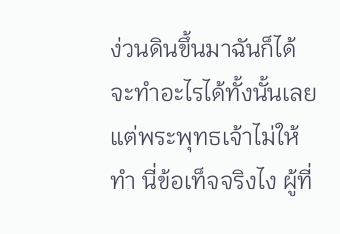ง่วนดินขึ้นมาฉันก็ได้ จะทำอะไรได้ทั้งนั้นเลย แต่พระพุทธเจ้าไม่ให้ทำ นี่ข้อเท็จจริงไง ผู้ที่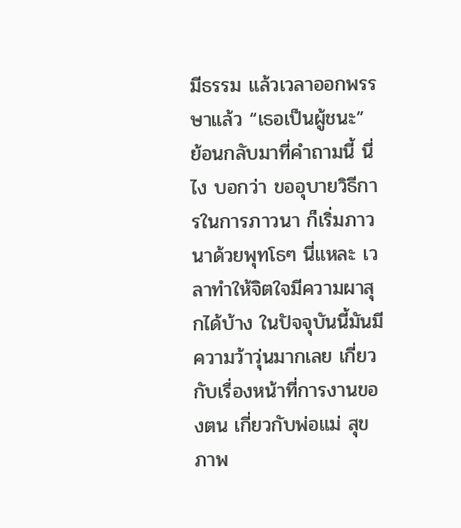มีธรรม แล้วเวลาออกพรรษาแล้ว “เธอเป็นผู้ชนะ”
ย้อนกลับมาที่คำถามนี้ นี่ไง บอกว่า ขออุบายวิธีการในการภาวนา ก็เริ่มภาวนาด้วยพุทโธๆ นี่แหละ เวลาทำให้จิตใจมีความผาสุกได้บ้าง ในปัจจุบันนี้มันมีความว้าวุ่นมากเลย เกี่ยวกับเรื่องหน้าที่การงานของตน เกี่ยวกับพ่อแม่ สุขภาพ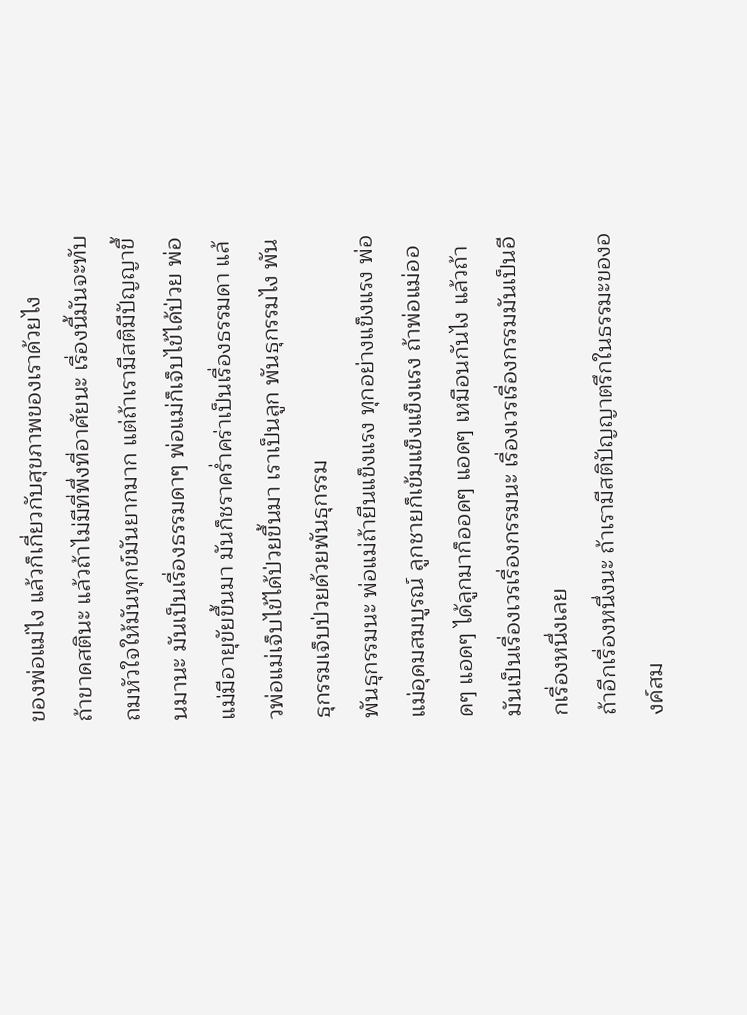ของพ่อแม่ไง แล้วก็เกี่ยวกับสุขภาพของเราด้วยไง
ถ้าขาดสตินะ แล้วถ้าไม่มีที่พึ่งที่อาศัยนะ เรื่องนี้มันจะทับถมหัวใจให้มันทุกข์มันยากมาก แต่ถ้าเรามีสติมีปัญญาขึ้นมานะ มันเป็นเรื่องธรรมดาๆ พ่อแม่ก็เจ็บไข้ได้ป่วย พ่อแม่มีอายุขัยขึ้นมา มันก็ชราคร่ำคร่าเป็นเรื่องธรรมดา แล้วพ่อแม่เจ็บไข้ได้ป่วยขึ้นมา เราเป็นลูก พันธุกรรมไง พันธุกรรมเจ็บป่วยด้วยพันธุกรรม
พันธุกรรมนะ พ่อแม่ถ้ายีนแข็งแรง ทุกอย่างแข็งแรง พ่อแม่อุดมสมบูรณ์ ลูกชายก็เข้มแข็งแข็งแรง ถ้าพ่อแม่ออดๆ แอดๆ ได้ลูกมาก็ออดๆ แอดๆ เหมือนกันไง แล้วถ้ามันเป็นเรื่องเวรเรื่องกรรมนะ เรื่องเวรเรื่องกรรมมันเป็นอีกเรื่องหนึ่งเลย
ถ้าอีกเรื่องหนึ่งนะ ถ้าเรามีสติปัญญาตรึกในธรรมะขององค์สม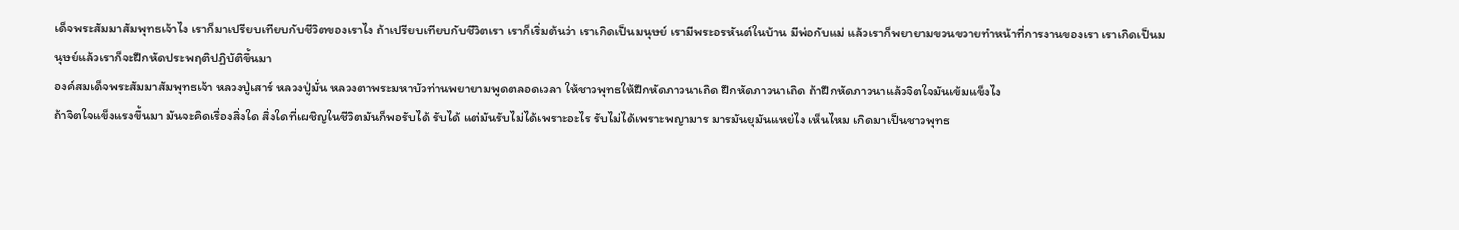เด็จพระสัมมาสัมพุทธเจ้าไง เราก็มาเปรียบเทียบกับชีวิตของเราไง ถ้าเปรียบเทียบกับชีวิตเรา เราก็เริ่มต้นว่า เราเกิดเป็นมนุษย์ เรามีพระอรหันต์ในบ้าน มีพ่อกับแม่ แล้วเราก็พยายามขวนขวายทำหน้าที่การงานของเรา เราเกิดเป็นมนุษย์แล้วเราก็จะฝึกหัดประพฤติปฏิบัติขึ้นมา
องค์สมเด็จพระสัมมาสัมพุทธเจ้า หลวงปู่เสาร์ หลวงปู่มั่น หลวงตาพระมหาบัวท่านพยายามพูดตลอดเวลา ให้ชาวพุทธให้ฝึกหัดภาวนาเถิด ฝึกหัดภาวนาเถิด ถ้าฝึกหัดภาวนาแล้วจิตใจมันเข้มแข็งไง
ถ้าจิตใจแข็งแรงขึ้นมา มันจะคิดเรื่องสิ่งใด สิ่งใดที่เผชิญในชีวิตมันก็พอรับได้ รับได้ แต่มันรับไม่ได้เพราะอะไร รับไม่ได้เพราะพญามาร มารมันยุมันแหย่ไง เห็นไหม เกิดมาเป็นชาวพุทธ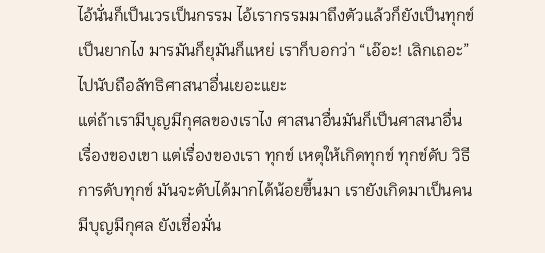ไอ้นั่นก็เป็นเวรเป็นกรรม ไอ้เรากรรมมาถึงตัวแล้วก็ยังเป็นทุกข์เป็นยากไง มารมันก็ยุมันก็แหย่ เราก็บอกว่า “เอ๊อะ! เลิกเถอะ” ไปนับถือลัทธิศาสนาอื่นเยอะแยะ
แต่ถ้าเรามีบุญมีกุศลของเราไง ศาสนาอื่นมันก็เป็นศาสนาอื่น เรื่องของเขา แต่เรื่องของเรา ทุกข์ เหตุให้เกิดทุกข์ ทุกข์ดับ วิธีการดับทุกข์ มันจะดับได้มากได้น้อยขึ้นมา เรายังเกิดมาเป็นคนมีบุญมีกุศล ยังเชื่อมั่น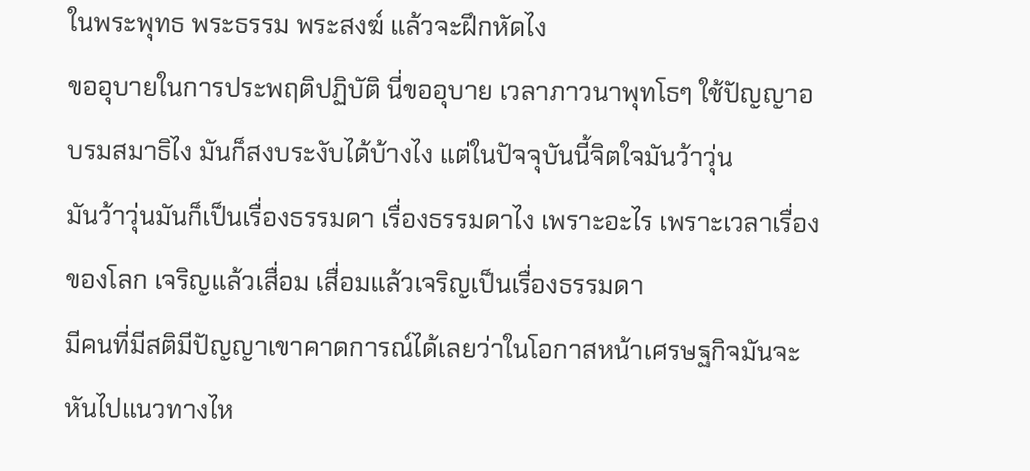ในพระพุทธ พระธรรม พระสงฆ์ แล้วจะฝึกหัดไง
ขออุบายในการประพฤติปฏิบัติ นี่ขออุบาย เวลาภาวนาพุทโธๆ ใช้ปัญญาอบรมสมาธิไง มันก็สงบระงับได้บ้างไง แต่ในปัจจุบันนี้จิตใจมันว้าวุ่น
มันว้าวุ่นมันก็เป็นเรื่องธรรมดา เรื่องธรรมดาไง เพราะอะไร เพราะเวลาเรื่องของโลก เจริญแล้วเสื่อม เสื่อมแล้วเจริญเป็นเรื่องธรรมดา
มีคนที่มีสติมีปัญญาเขาคาดการณ์ได้เลยว่าในโอกาสหน้าเศรษฐกิจมันจะหันไปแนวทางไห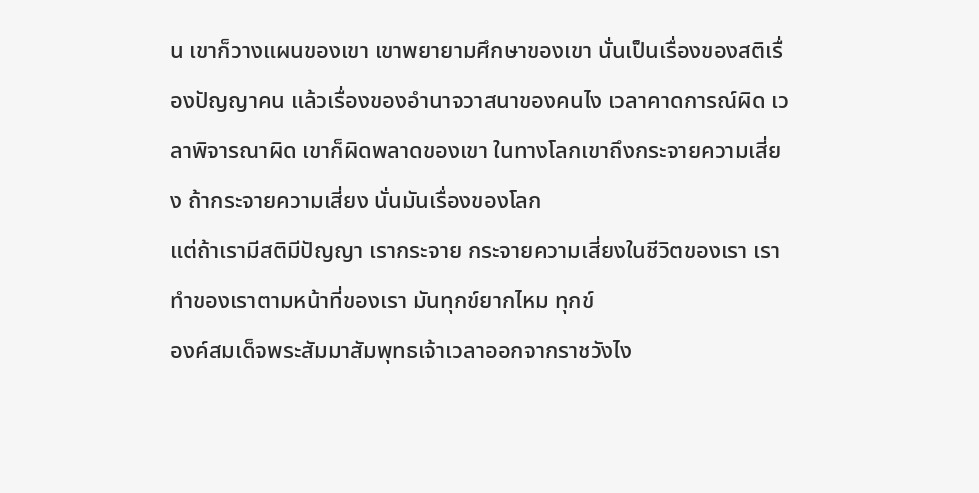น เขาก็วางแผนของเขา เขาพยายามศึกษาของเขา นั่นเป็นเรื่องของสติเรื่องปัญญาคน แล้วเรื่องของอำนาจวาสนาของคนไง เวลาคาดการณ์ผิด เวลาพิจารณาผิด เขาก็ผิดพลาดของเขา ในทางโลกเขาถึงกระจายความเสี่ยง ถ้ากระจายความเสี่ยง นั่นมันเรื่องของโลก
แต่ถ้าเรามีสติมีปัญญา เรากระจาย กระจายความเสี่ยงในชีวิตของเรา เราทำของเราตามหน้าที่ของเรา มันทุกข์ยากไหม ทุกข์
องค์สมเด็จพระสัมมาสัมพุทธเจ้าเวลาออกจากราชวังไง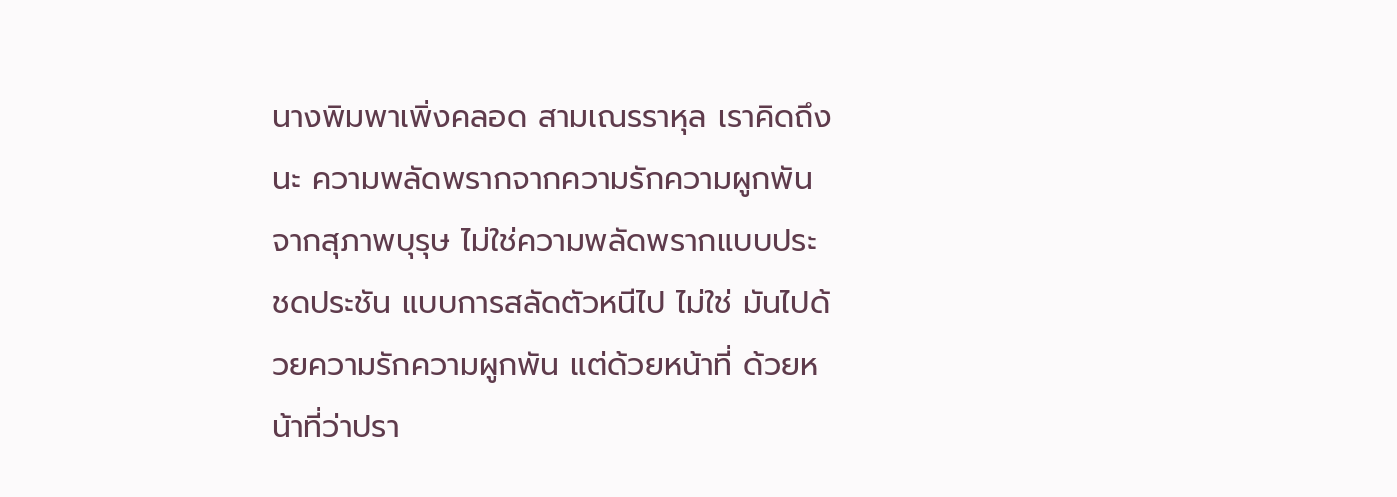นางพิมพาเพิ่งคลอด สามเณรราหุล เราคิดถึงนะ ความพลัดพรากจากความรักความผูกพัน จากสุภาพบุรุษ ไม่ใช่ความพลัดพรากแบบประชดประชัน แบบการสลัดตัวหนีไป ไม่ใช่ มันไปด้วยความรักความผูกพัน แต่ด้วยหน้าที่ ด้วยหน้าที่ว่าปรา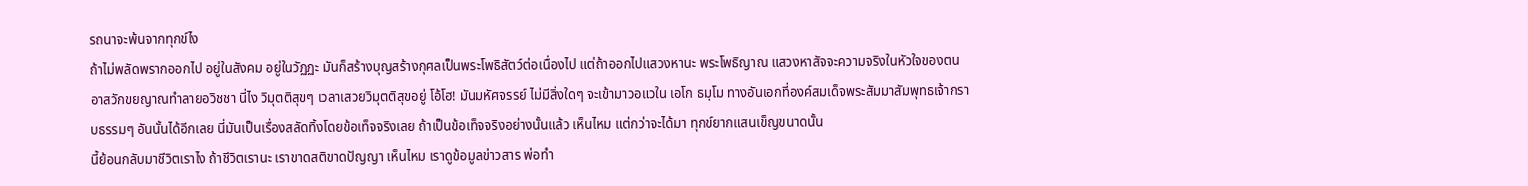รถนาจะพ้นจากทุกข์ไง
ถ้าไม่พลัดพรากออกไป อยู่ในสังคม อยู่ในวัฏฏะ มันก็สร้างบุญสร้างกุศลเป็นพระโพธิสัตว์ต่อเนื่องไป แต่ถ้าออกไปแสวงหานะ พระโพธิญาณ แสวงหาสัจจะความจริงในหัวใจของตน อาสวักขยญาณทำลายอวิชชา นี่ไง วิมุตติสุขๆ เวลาเสวยวิมุตติสุขอยู่ โอ้โฮ! มันมหัศจรรย์ ไม่มีสิ่งใดๆ จะเข้ามาวอแวใน เอโก ธมฺโม ทางอันเอกที่องค์สมเด็จพระสัมมาสัมพุทธเจ้ากราบธรรมๆ อันนั้นได้อีกเลย นี่มันเป็นเรื่องสลัดทิ้งโดยข้อเท็จจริงเลย ถ้าเป็นข้อเท็จจริงอย่างนั้นแล้ว เห็นไหม แต่กว่าจะได้มา ทุกข์ยากแสนเข็ญขนาดนั้น
นี้ย้อนกลับมาชีวิตเราไง ถ้าชีวิตเรานะ เราขาดสติขาดปัญญา เห็นไหม เราดูข้อมูลข่าวสาร พ่อทำ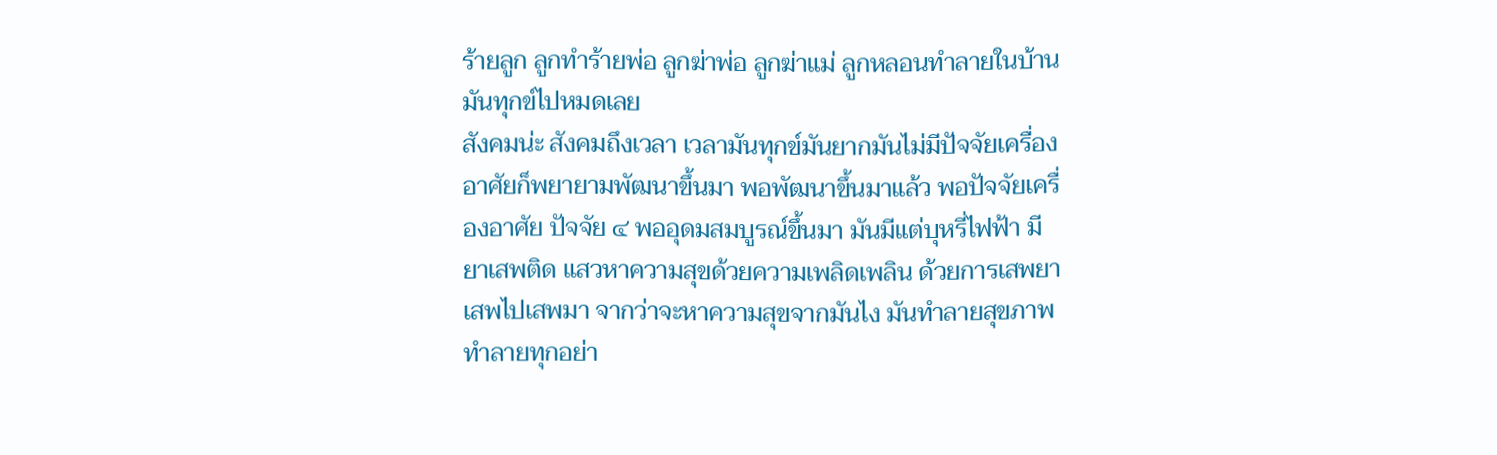ร้ายลูก ลูกทำร้ายพ่อ ลูกฆ่าพ่อ ลูกฆ่าแม่ ลูกหลอนทำลายในบ้าน มันทุกข์ไปหมดเลย
สังคมน่ะ สังคมถึงเวลา เวลามันทุกข์มันยากมันไม่มีปัจจัยเครื่องอาศัยก็พยายามพัฒนาขึ้นมา พอพัฒนาขึ้นมาแล้ว พอปัจจัยเครื่องอาศัย ปัจจัย ๔ พออุดมสมบูรณ์ขึ้นมา มันมีแต่บุหรี่ไฟฟ้า มียาเสพติด แสวหาความสุขด้วยความเพลิดเพลิน ด้วยการเสพยา เสพไปเสพมา จากว่าจะหาความสุขจากมันไง มันทำลายสุขภาพ ทำลายทุกอย่า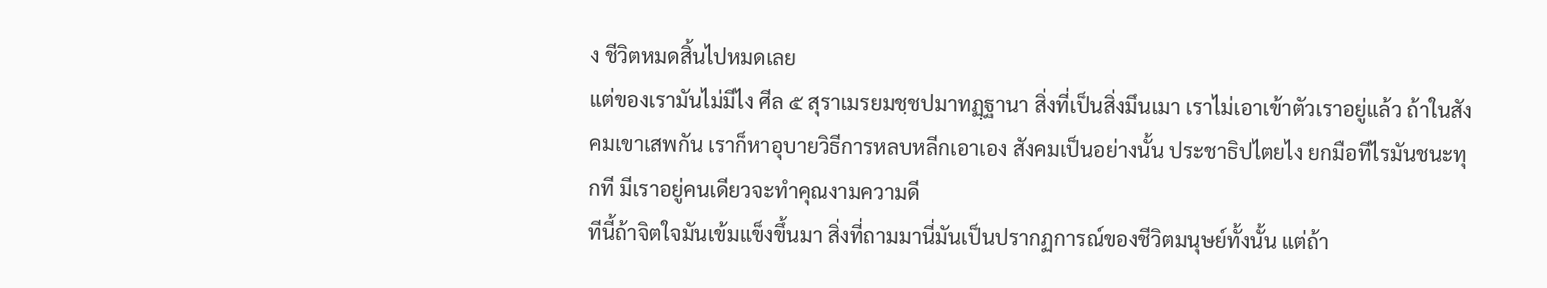ง ชีวิตหมดสิ้นไปหมดเลย
แต่ของเรามันไม่มีไง ศีล ๕ สุราเมรยมชฺชปมาทฏฺฐานา สิ่งที่เป็นสิ่งมึนเมา เราไม่เอาเข้าตัวเราอยู่แล้ว ถ้าในสังคมเขาเสพกัน เราก็หาอุบายวิธีการหลบหลีกเอาเอง สังคมเป็นอย่างนั้น ประชาธิปไตยไง ยกมือทีไรมันชนะทุกที มีเราอยู่คนเดียวจะทำคุณงามความดี
ทีนี้ถ้าจิตใจมันเข้มแข็งขึ้นมา สิ่งที่ถามมานี่มันเป็นปรากฏการณ์ของชีวิตมนุษย์ทั้งนั้น แต่ถ้า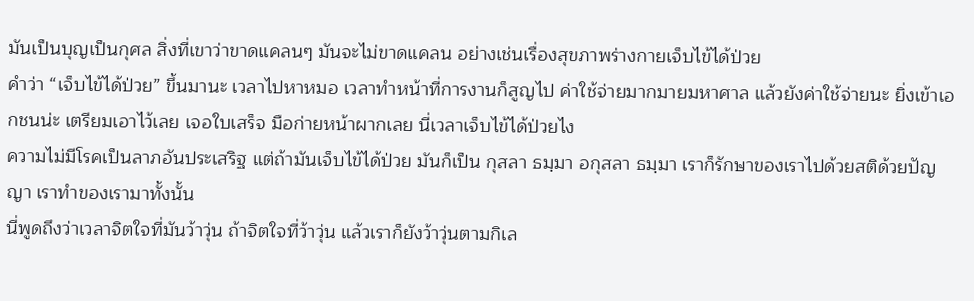มันเป็นบุญเป็นกุศล สิ่งที่เขาว่าขาดแคลนๆ มันจะไม่ขาดแคลน อย่างเช่นเรื่องสุขภาพร่างกายเจ็บไข้ได้ป่วย
คำว่า “เจ็บไข้ได้ป่วย” ขึ้นมานะ เวลาไปหาหมอ เวลาทำหน้าที่การงานก็สูญไป ค่าใช้จ่ายมากมายมหาศาล แล้วยังค่าใช้จ่ายนะ ยิ่งเข้าเอกชนน่ะ เตรียมเอาไว้เลย เจอใบเสร็จ มือก่ายหน้าผากเลย นี่เวลาเจ็บไข้ได้ป่วยไง
ความไม่มีโรคเป็นลาภอันประเสริฐ แต่ถ้ามันเจ็บไข้ได้ป่วย มันก็เป็น กุสลา ธมฺมา อกุสลา ธมฺมา เราก็รักษาของเราไปด้วยสติด้วยปัญญา เราทำของเรามาทั้งนั้น
นี่พูดถึงว่าเวลาจิตใจที่มันว้าวุ่น ถ้าจิตใจที่ว้าวุ่น แล้วเราก็ยังว้าวุ่นตามกิเล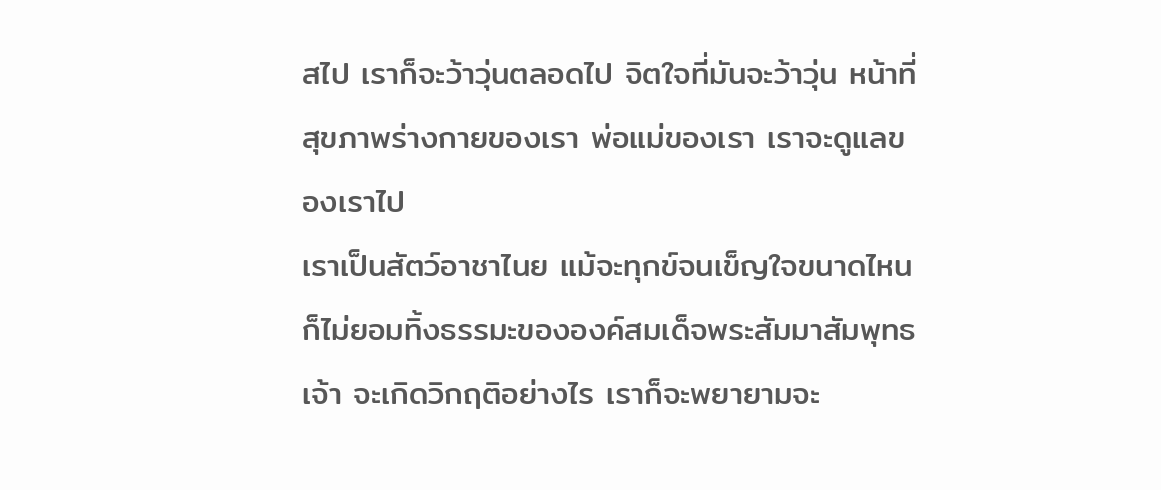สไป เราก็จะว้าวุ่นตลอดไป จิตใจที่มันจะว้าวุ่น หน้าที่ สุขภาพร่างกายของเรา พ่อแม่ของเรา เราจะดูแลของเราไป
เราเป็นสัตว์อาชาไนย แม้จะทุกข์จนเข็ญใจขนาดไหนก็ไม่ยอมทิ้งธรรมะขององค์สมเด็จพระสัมมาสัมพุทธเจ้า จะเกิดวิกฤติอย่างไร เราก็จะพยายามจะ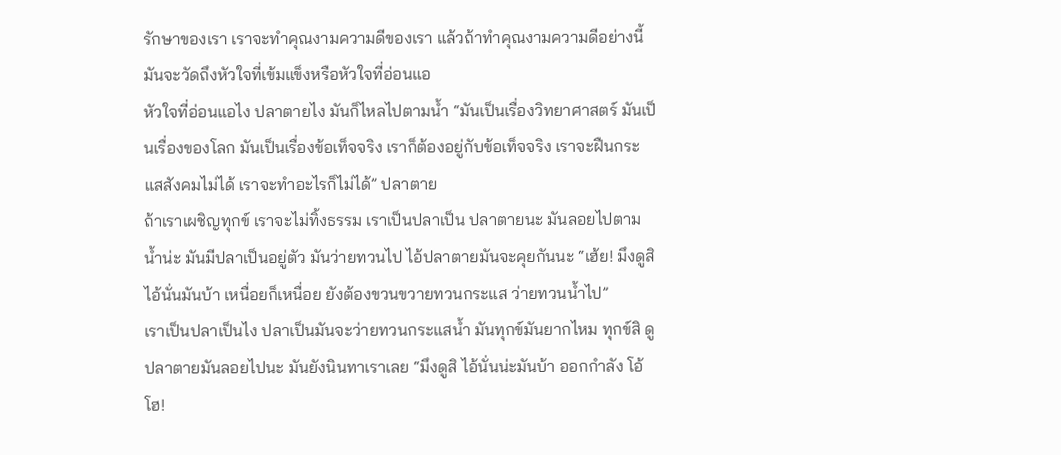รักษาของเรา เราจะทำคุณงามความดีของเรา แล้วถ้าทำคุณงามความดีอย่างนี้ มันจะวัดถึงหัวใจที่เข้มแข็งหรือหัวใจที่อ่อนแอ
หัวใจที่อ่อนแอไง ปลาตายไง มันก็ไหลไปตามน้ำ “มันเป็นเรื่องวิทยาศาสตร์ มันเป็นเรื่องของโลก มันเป็นเรื่องข้อเท็จจริง เราก็ต้องอยู่กับข้อเท็จจริง เราจะฝืนกระแสสังคมไม่ได้ เราจะทำอะไรก็ไม่ได้” ปลาตาย
ถ้าเราเผชิญทุกข์ เราจะไม่ทิ้งธรรม เราเป็นปลาเป็น ปลาตายนะ มันลอยไปตามน้ำน่ะ มันมีปลาเป็นอยู่ตัว มันว่ายทวนไป ไอ้ปลาตายมันจะคุยกันนะ “เฮ้ย! มึงดูสิ ไอ้นั่นมันบ้า เหนื่อยก็เหนื่อย ยังต้องขวนขวายทวนกระแส ว่ายทวนน้ำไป”
เราเป็นปลาเป็นไง ปลาเป็นมันจะว่ายทวนกระแสน้ำ มันทุกข์มันยากไหม ทุกข์สิ ดูปลาตายมันลอยไปนะ มันยังนินทาเราเลย “มึงดูสิ ไอ้นั่นน่ะมันบ้า ออกกำลัง โอ้โฮ!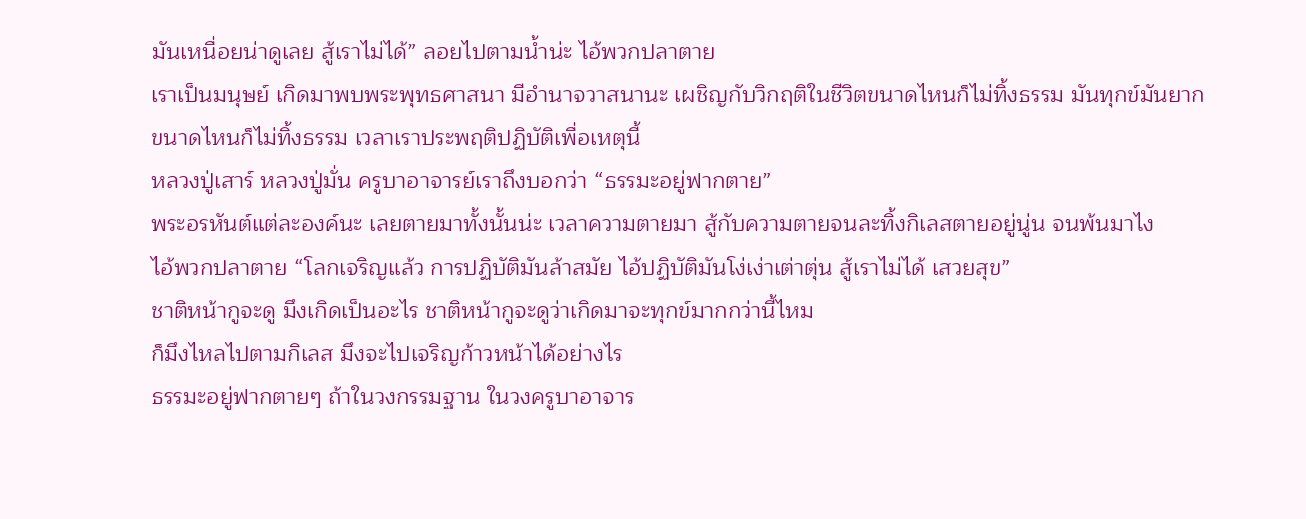มันเหนื่อยน่าดูเลย สู้เราไม่ได้” ลอยไปตามน้ำน่ะ ไอ้พวกปลาตาย
เราเป็นมนุษย์ เกิดมาพบพระพุทธศาสนา มีอำนาจวาสนานะ เผชิญกับวิกฤติในชีวิตขนาดไหนก็ไม่ทิ้งธรรม มันทุกข์มันยากขนาดไหนก็ไม่ทิ้งธรรม เวลาเราประพฤติปฏิบัติเพื่อเหตุนี้
หลวงปู่เสาร์ หลวงปู่มั่น ครูบาอาจารย์เราถึงบอกว่า “ธรรมะอยู่ฟากตาย”
พระอรหันต์แต่ละองค์นะ เลยตายมาทั้งนั้นน่ะ เวลาความตายมา สู้กับความตายจนละทิ้งกิเลสตายอยู่นู่น จนพ้นมาไง
ไอ้พวกปลาตาย “โลกเจริญแล้ว การปฏิบัติมันล้าสมัย ไอ้ปฏิบัติมันโง่เง่าเต่าตุ่น สู้เราไม่ได้ เสวยสุข”
ชาติหน้ากูจะดู มึงเกิดเป็นอะไร ชาติหน้ากูจะดูว่าเกิดมาจะทุกข์มากกว่านี้ไหม
ก็มึงไหลไปตามกิเลส มึงจะไปเจริญก้าวหน้าได้อย่างไร
ธรรมะอยู่ฟากตายๆ ถ้าในวงกรรมฐาน ในวงครูบาอาจาร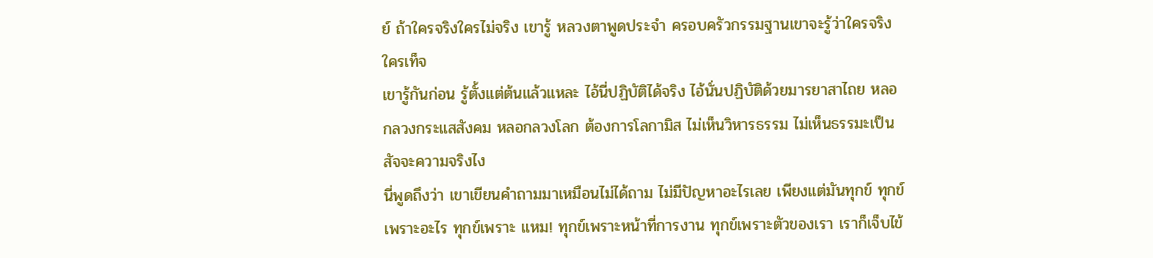ย์ ถ้าใครจริงใครไม่จริง เขารู้ หลวงตาพูดประจำ ครอบครัวกรรมฐานเขาจะรู้ว่าใครจริงใครเท็จ
เขารู้กันก่อน รู้ตั้งแต่ต้นแล้วแหละ ไอ้นี่ปฏิบัติได้จริง ไอ้นั่นปฏิบัติด้วยมารยาสาไถย หลอกลวงกระแสสังคม หลอกลวงโลก ต้องการโลกามิส ไม่เห็นวิหารธรรม ไม่เห็นธรรมะเป็นสัจจะความจริงไง
นี่พูดถึงว่า เขาเขียนคำถามมาเหมือนไม่ได้ถาม ไม่มีปัญหาอะไรเลย เพียงแต่มันทุกข์ ทุกข์เพราะอะไร ทุกข์เพราะ แหม! ทุกข์เพราะหน้าที่การงาน ทุกข์เพราะตัวของเรา เราก็เจ็บไข้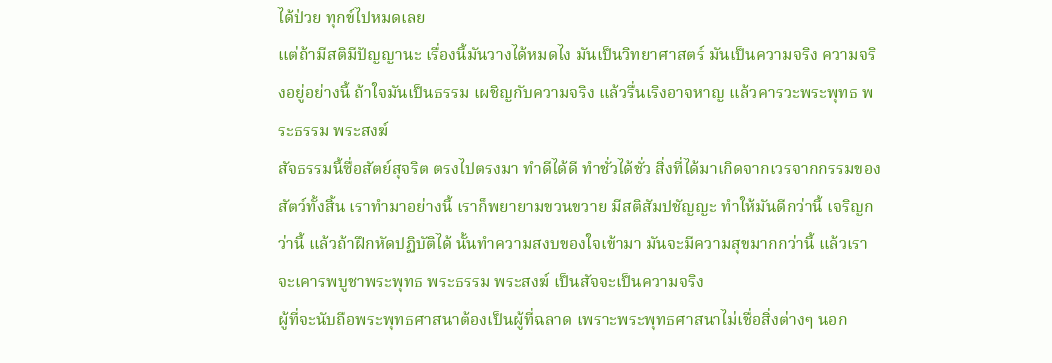ได้ป่วย ทุกข์ไปหมดเลย
แต่ถ้ามีสติมีปัญญานะ เรื่องนี้มันวางได้หมดไง มันเป็นวิทยาศาสตร์ มันเป็นความจริง ความจริงอยู่อย่างนี้ ถ้าใจมันเป็นธรรม เผชิญกับความจริง แล้วรื่นเริงอาจหาญ แล้วคารวะพระพุทธ พระธรรม พระสงฆ์
สัจธรรมนี้ซื่อสัตย์สุจริต ตรงไปตรงมา ทำดีได้ดี ทำชั่วได้ชั่ว สิ่งที่ได้มาเกิดจากเวรจากกรรมของสัตว์ทั้งสิ้น เราทำมาอย่างนี้ เราก็พยายามขวนขวาย มีสติสัมปชัญญะ ทำให้มันดีกว่านี้ เจริญกว่านี้ แล้วถ้าฝึกหัดปฏิบัติได้ นั้นทำความสงบของใจเข้ามา มันจะมีความสุขมากกว่านี้ แล้วเราจะเคารพบูชาพระพุทธ พระธรรม พระสงฆ์ เป็นสัจจะเป็นความจริง
ผู้ที่จะนับถือพระพุทธศาสนาต้องเป็นผู้ที่ฉลาด เพราะพระพุทธศาสนาไม่เชื่อสิ่งต่างๆ นอก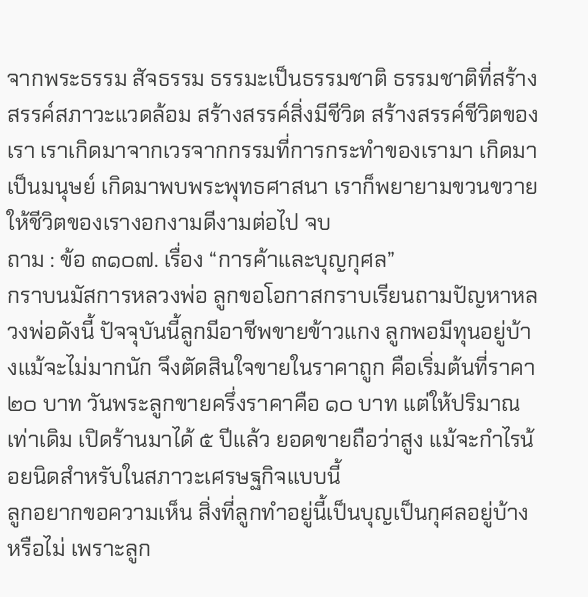จากพระธรรม สัจธรรม ธรรมะเป็นธรรมชาติ ธรรมชาติที่สร้างสรรค์สภาวะแวดล้อม สร้างสรรค์สิ่งมีชีวิต สร้างสรรค์ชีวิตของเรา เราเกิดมาจากเวรจากกรรมที่การกระทำของเรามา เกิดมาเป็นมนุษย์ เกิดมาพบพระพุทธศาสนา เราก็พยายามขวนขวายให้ชีวิตของเรางอกงามดีงามต่อไป จบ
ถาม : ข้อ ๓๑๐๗. เรื่อง “การค้าและบุญกุศล”
กราบนมัสการหลวงพ่อ ลูกขอโอกาสกราบเรียนถามปัญหาหลวงพ่อดังนี้ ปัจจุบันนี้ลูกมีอาชีพขายข้าวแกง ลูกพอมีทุนอยู่บ้างแม้จะไม่มากนัก จึงตัดสินใจขายในราคาถูก คือเริ่มต้นที่ราคา ๒๐ บาท วันพระลูกขายครึ่งราคาคือ ๑๐ บาท แต่ให้ปริมาณเท่าเดิม เปิดร้านมาได้ ๕ ปีแล้ว ยอดขายถือว่าสูง แม้จะกำไรน้อยนิดสำหรับในสภาวะเศรษฐกิจแบบนี้
ลูกอยากขอความเห็น สิ่งที่ลูกทำอยู่นี้เป็นบุญเป็นกุศลอยู่บ้างหรือไม่ เพราะลูก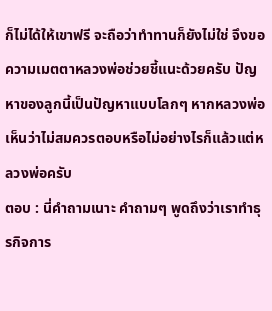ก็ไม่ได้ให้เขาฟรี จะถือว่าทำทานก็ยังไม่ใช่ จึงขอความเมตตาหลวงพ่อช่วยชี้แนะด้วยครับ ปัญหาของลูกนี้เป็นปัญหาแบบโลกๆ หากหลวงพ่อเห็นว่าไม่สมควรตอบหรือไม่อย่างไรก็แล้วแต่หลวงพ่อครับ
ตอบ : นี่คำถามเนาะ คำถามๆ พูดถึงว่าเราทำธุรกิจการ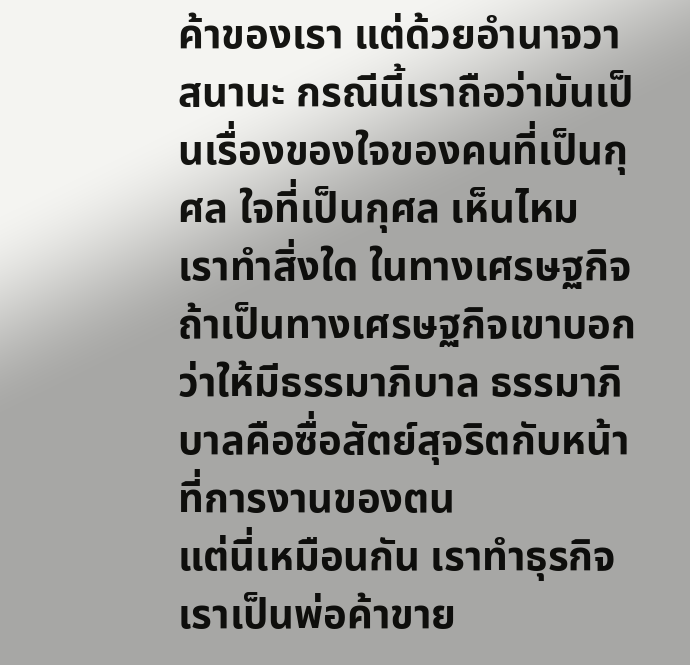ค้าของเรา แต่ด้วยอำนาจวาสนานะ กรณีนี้เราถือว่ามันเป็นเรื่องของใจของคนที่เป็นกุศล ใจที่เป็นกุศล เห็นไหม เราทำสิ่งใด ในทางเศรษฐกิจ ถ้าเป็นทางเศรษฐกิจเขาบอกว่าให้มีธรรมาภิบาล ธรรมาภิบาลคือซื่อสัตย์สุจริตกับหน้าที่การงานของตน
แต่นี่เหมือนกัน เราทำธุรกิจ เราเป็นพ่อค้าขาย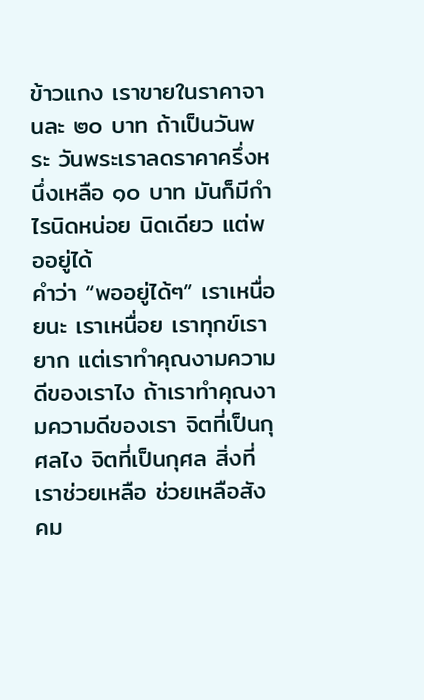ข้าวแกง เราขายในราคาจานละ ๒๐ บาท ถ้าเป็นวันพระ วันพระเราลดราคาครึ่งหนึ่งเหลือ ๑๐ บาท มันก็มีกำไรนิดหน่อย นิดเดียว แต่พออยู่ได้
คำว่า “พออยู่ได้ๆ” เราเหนื่อยนะ เราเหนื่อย เราทุกข์เรายาก แต่เราทำคุณงามความดีของเราไง ถ้าเราทำคุณงามความดีของเรา จิตที่เป็นกุศลไง จิตที่เป็นกุศล สิ่งที่เราช่วยเหลือ ช่วยเหลือสังคม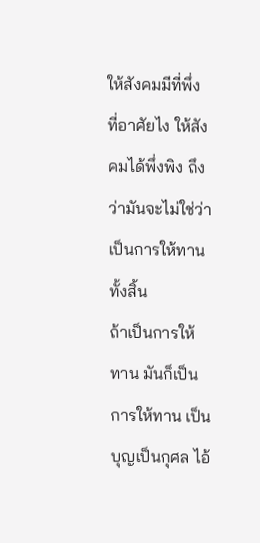ให้สังคมมีที่พึ่งที่อาศัยไง ให้สังคมได้พึ่งพิง ถึงว่ามันจะไม่ใช่ว่าเป็นการให้ทานทั้งสิ้น
ถ้าเป็นการให้ทาน มันก็เป็นการให้ทาน เป็นบุญเป็นกุศล ไอ้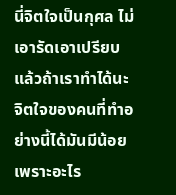นี่จิตใจเป็นกุศล ไม่เอารัดเอาเปรียบ แล้วถ้าเราทำได้นะ จิตใจของคนที่ทำอย่างนี้ได้มันมีน้อย เพราะอะไร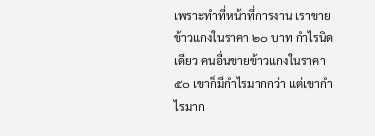เพราะทำที่หน้าที่การงาน เราขายข้าวแกงในราคา ๒๐ บาท กำไรนิดเดียว คนอื่นขายข้าวแกงในราคา ๕๐ เขาก็มีกำไรมากกว่า แต่เขากำไรมาก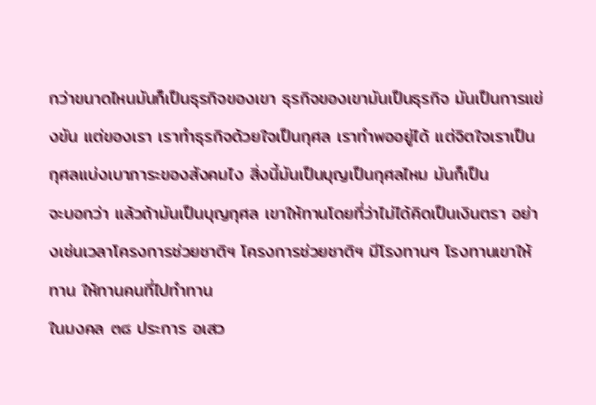กว่าขนาดไหนมันก็เป็นธุรกิจของเขา ธุรกิจของเขามันเป็นธุรกิจ มันเป็นการแข่งขัน แต่ของเรา เราทำธุรกิจด้วยใจเป็นกุศล เราทำพออยู่ได้ แต่จิตใจเราเป็นกุศลแบ่งเบาภาระของสังคมไง สิ่งนี้มันเป็นบุญเป็นกุศลไหม มันก็เป็น
จะบอกว่า แล้วถ้ามันเป็นบุญกุศล เขาให้ทานโดยที่ว่าไม่ได้คิดเป็นเงินตรา อย่างเช่นเวลาโครงการช่วยชาติฯ โครงการช่วยชาติฯ มีโรงทานๆ โรงทานเขาให้ทาน ให้ทานคนที่ไปทำทาน
ในมงคล ๓๘ ประการ อเสว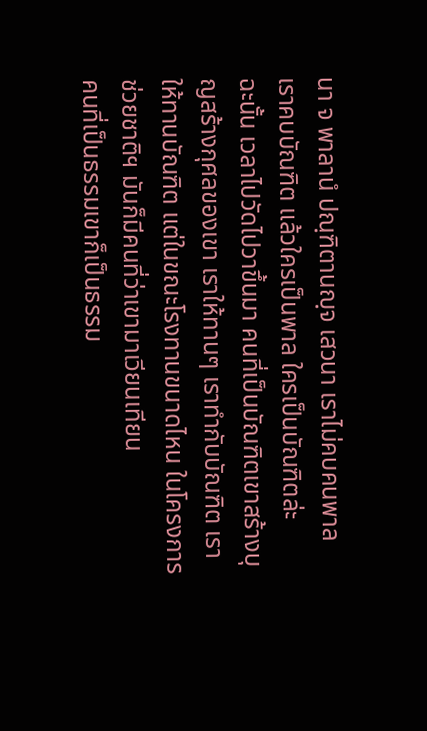นา จ พาลานํ ปณฺฑิตานญฺจ เสวนา เราไม่คบคนพาล เราคบบัณฑิต แล้วใครเป็นพาล ใครเป็นบัณฑิตล่ะ
ฉะนั้น เวลาไปวัดไปวาขึ้นมา คนที่เป็นบัณฑิตเขาสร้างบุญสร้างกุศลของเขา เราให้ทานๆ เราทำกับบัณฑิต เราให้ทานบัณฑิต แต่ในขณะโรงทานขนาดไหน ในโครงการช่วยชาติฯ มันก็มีคนที่ว่าเขามาเวียนเทียน
คนที่เป็นธรรมเขาก็เป็นธรรม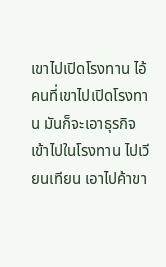เขาไปเปิดโรงทาน ไอ้คนที่เขาไปเปิดโรงทาน มันก็จะเอาธุรกิจเข้าไปในโรงทาน ไปเวียนเทียน เอาไปค้าขา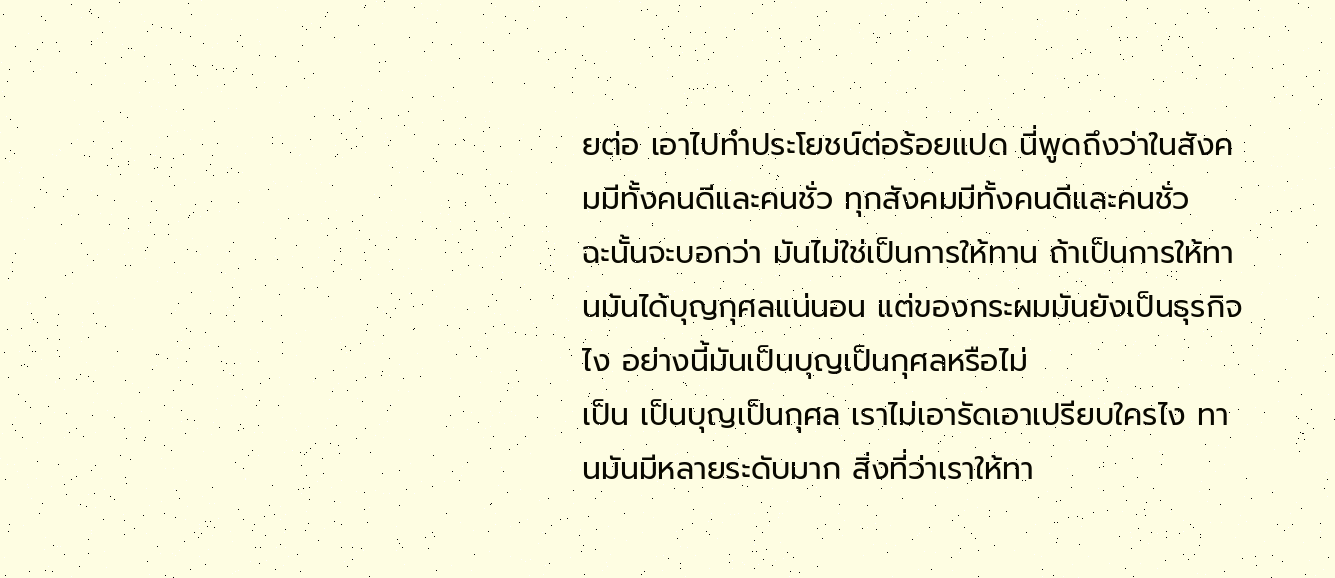ยต่อ เอาไปทำประโยชน์ต่อร้อยแปด นี่พูดถึงว่าในสังคมมีทั้งคนดีและคนชั่ว ทุกสังคมมีทั้งคนดีและคนชั่ว
ฉะนั้นจะบอกว่า มันไม่ใช่เป็นการให้ทาน ถ้าเป็นการให้ทานมันได้บุญกุศลแน่นอน แต่ของกระผมมันยังเป็นธุรกิจไง อย่างนี้มันเป็นบุญเป็นกุศลหรือไม่
เป็น เป็นบุญเป็นกุศล เราไม่เอารัดเอาเปรียบใครไง ทานมันมีหลายระดับมาก สิ่งที่ว่าเราให้ทา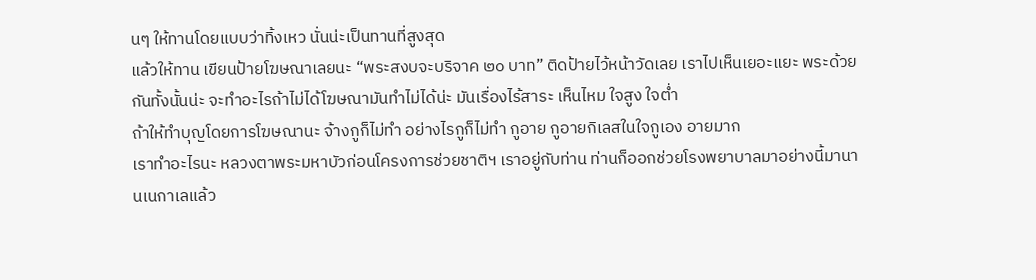นๆ ให้ทานโดยแบบว่าทิ้งเหว นั่นน่ะเป็นทานที่สูงสุด
แล้วให้ทาน เขียนป้ายโฆษณาเลยนะ “พระสงบจะบริจาค ๒๐ บาท” ติดป้ายไว้หน้าวัดเลย เราไปเห็นเยอะแยะ พระด้วยกันทั้งนั้นน่ะ จะทำอะไรถ้าไม่ได้โฆษณามันทำไม่ได้น่ะ มันเรื่องไร้สาระ เห็นไหม ใจสูง ใจต่ำ
ถ้าให้ทำบุญโดยการโฆษณานะ จ้างกูก็ไม่ทำ อย่างไรกูก็ไม่ทำ กูอาย กูอายกิเลสในใจกูเอง อายมาก
เราทำอะไรนะ หลวงตาพระมหาบัวก่อนโครงการช่วยชาติฯ เราอยู่กับท่าน ท่านก็ออกช่วยโรงพยาบาลมาอย่างนี้มานานเนกาเลแล้ว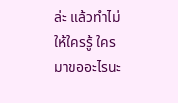ล่ะ แล้วทำไม่ให้ใครรู้ ใครมาขออะไรนะ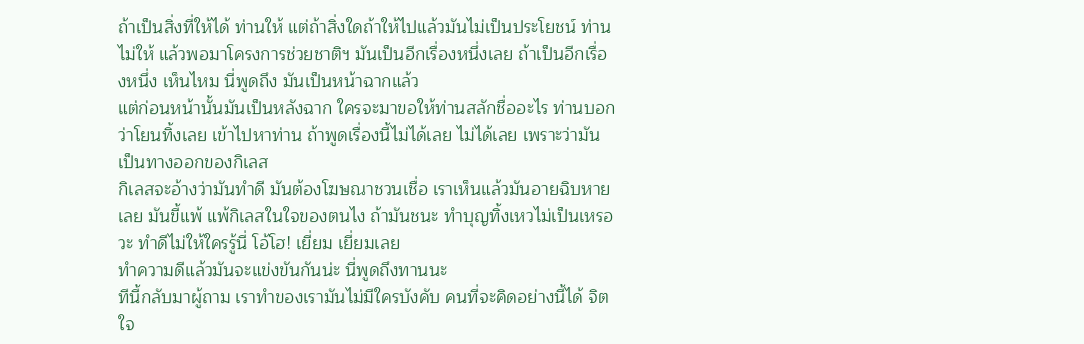ถ้าเป็นสิ่งที่ให้ได้ ท่านให้ แต่ถ้าสิ่งใดถ้าให้ไปแล้วมันไม่เป็นประโยชน์ ท่านไม่ให้ แล้วพอมาโครงการช่วยชาติฯ มันเป็นอีกเรื่องหนึ่งเลย ถ้าเป็นอีกเรื่องหนึ่ง เห็นไหม นี่พูดถึง มันเป็นหน้าฉากแล้ว
แต่ก่อนหน้านั้นมันเป็นหลังฉาก ใครจะมาขอให้ท่านสลักชื่ออะไร ท่านบอกว่าโยนทิ้งเลย เข้าไปหาท่าน ถ้าพูดเรื่องนี้ไม่ได้เลย ไม่ได้เลย เพราะว่ามันเป็นทางออกของกิเลส
กิเลสจะอ้างว่ามันทำดี มันต้องโฆษณาชวนเชื่อ เราเห็นแล้วมันอายฉิบหายเลย มันขี้แพ้ แพ้กิเลสในใจของตนไง ถ้ามันชนะ ทำบุญทิ้งเหวไม่เป็นเหรอวะ ทำดีไม่ให้ใครรู้นี่ โอ้โฮ! เยี่ยม เยี่ยมเลย
ทำความดีแล้วมันจะแข่งขันกันน่ะ นี่พูดถึงทานนะ
ทีนี้กลับมาผู้ถาม เราทำของเรามันไม่มีใครบังคับ คนที่จะคิดอย่างนี้ได้ จิตใจ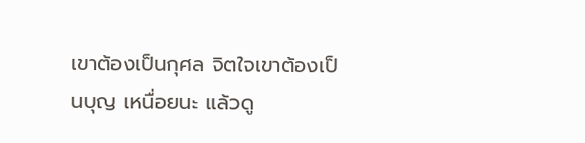เขาต้องเป็นกุศล จิตใจเขาต้องเป็นบุญ เหนื่อยนะ แล้วดู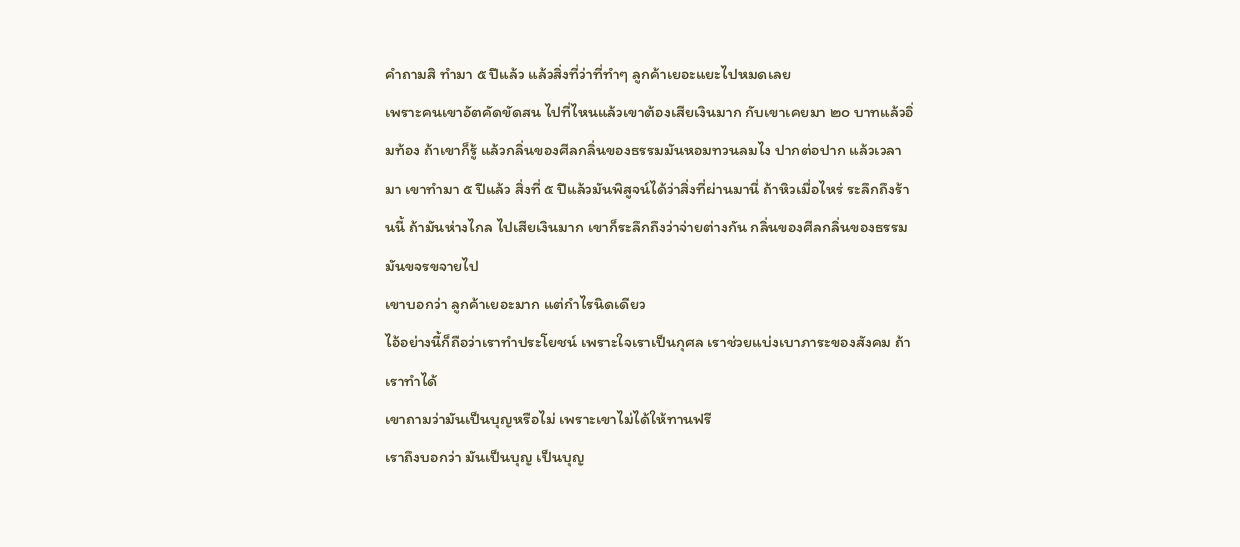คำถามสิ ทำมา ๕ ปีแล้ว แล้วสิ่งที่ว่าที่ทำๆ ลูกค้าเยอะแยะไปหมดเลย
เพราะคนเขาอัตคัดขัดสน ไปที่ไหนแล้วเขาต้องเสียเงินมาก กับเขาเคยมา ๒๐ บาทแล้วอิ่มท้อง ถ้าเขาก็รู้ แล้วกลิ่นของศีลกลิ่นของธรรมมันหอมทวนลมไง ปากต่อปาก แล้วเวลามา เขาทำมา ๕ ปีแล้ว สิ่งที่ ๕ ปีแล้วมันพิสูจน์ได้ว่าสิ่งที่ผ่านมานี่ ถ้าหิวเมื่อไหร่ ระลึกถึงร้านนี้ ถ้ามันห่างไกล ไปเสียเงินมาก เขาก็ระลึกถึงว่าจ่ายต่างกัน กลิ่นของศีลกลิ่นของธรรมมันขจรขจายไป
เขาบอกว่า ลูกค้าเยอะมาก แต่กำไรนิดเดียว
ไอ้อย่างนี้ก็ถือว่าเราทำประโยชน์ เพราะใจเราเป็นกุศล เราช่วยแบ่งเบาภาระของสังคม ถ้าเราทำได้
เขาถามว่ามันเป็นบุญหรือไม่ เพราะเขาไม่ได้ให้ทานฟรี
เราถึงบอกว่า มันเป็นบุญ เป็นบุญ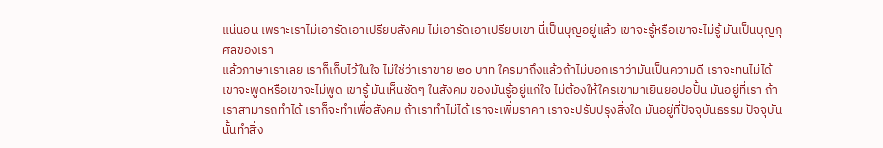แน่นอน เพราะเราไม่เอารัดเอาเปรียบสังคม ไม่เอารัดเอาเปรียบเขา นี่เป็นบุญอยู่แล้ว เขาจะรู้หรือเขาจะไม่รู้ มันเป็นบุญกุศลของเรา
แล้วภาษาเราเลย เราก็เก็บไว้ในใจ ไม่ใช่ว่าเราขาย ๒๐ บาท ใครมาถึงแล้วถ้าไม่บอกเราว่ามันเป็นความดี เราจะทนไม่ได้
เขาจะพูดหรือเขาจะไม่พูด เขารู้ มันเห็นชัดๆ ในสังคม ของมันรู้อยู่แก่ใจ ไม่ต้องให้ใครเขามาเยินยอปอปั้น มันอยู่ที่เรา ถ้าเราสามารถทำได้ เราก็จะทำเพื่อสังคม ถ้าเราทำไม่ได้ เราจะเพิ่มราคา เราจะปรับปรุงสิ่งใด มันอยู่ที่ปัจจุบันธรรม ปัจจุบันนั้นทำสิ่ง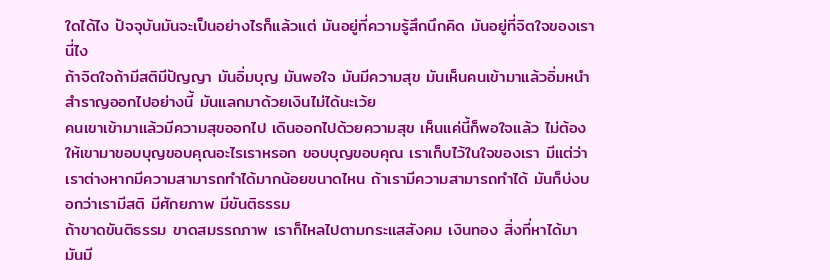ใดได้ไง ปัจจุบันมันจะเป็นอย่างไรก็แล้วแต่ มันอยู่ที่ความรู้สึกนึกคิด มันอยู่ที่จิตใจของเรานี่ไง
ถ้าจิตใจถ้ามีสติมีปัญญา มันอิ่มบุญ มันพอใจ มันมีความสุข มันเห็นคนเข้ามาแล้วอิ่มหนำสำราญออกไปอย่างนี้ มันแลกมาด้วยเงินไม่ได้นะเว้ย
คนเขาเข้ามาแล้วมีความสุขออกไป เดินออกไปด้วยความสุข เห็นแค่นี้ก็พอใจแล้ว ไม่ต้องให้เขามาขอบบุญขอบคุณอะไรเราหรอก ขอบบุญขอบคุณ เราเก็บไว้ในใจของเรา มีแต่ว่าเราต่างหากมีความสามารถทำได้มากน้อยขนาดไหน ถ้าเรามีความสามารถทำได้ มันก็บ่งบอกว่าเรามีสติ มีศักยภาพ มีขันติธรรม
ถ้าขาดขันติธรรม ขาดสมรรถภาพ เราก็ไหลไปตามกระแสสังคม เงินทอง สิ่งที่หาได้มา มันมี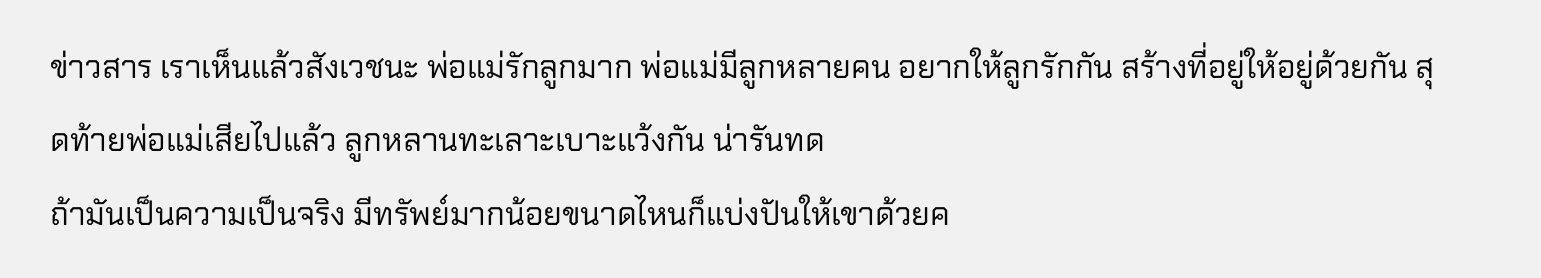ข่าวสาร เราเห็นแล้วสังเวชนะ พ่อแม่รักลูกมาก พ่อแม่มีลูกหลายคน อยากให้ลูกรักกัน สร้างที่อยู่ให้อยู่ด้วยกัน สุดท้ายพ่อแม่เสียไปแล้ว ลูกหลานทะเลาะเบาะแว้งกัน น่ารันทด
ถ้ามันเป็นความเป็นจริง มีทรัพย์มากน้อยขนาดไหนก็แบ่งปันให้เขาด้วยค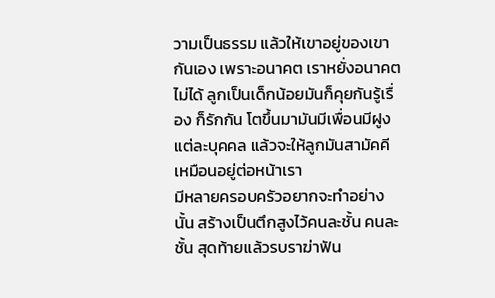วามเป็นธรรม แล้วให้เขาอยู่ของเขากันเอง เพราะอนาคต เราหยั่งอนาคตไม่ได้ ลูกเป็นเด็กน้อยมันก็คุยกันรู้เรื่อง ก็รักกัน โตขึ้นมามันมีเพื่อนมีฝูงแต่ละบุคคล แล้วจะให้ลูกมันสามัคคีเหมือนอยู่ต่อหน้าเรา
มีหลายครอบครัวอยากจะทำอย่างนั้น สร้างเป็นตึกสูงไว้คนละชั้น คนละชั้น สุดท้ายแล้วรบราฆ่าฟัน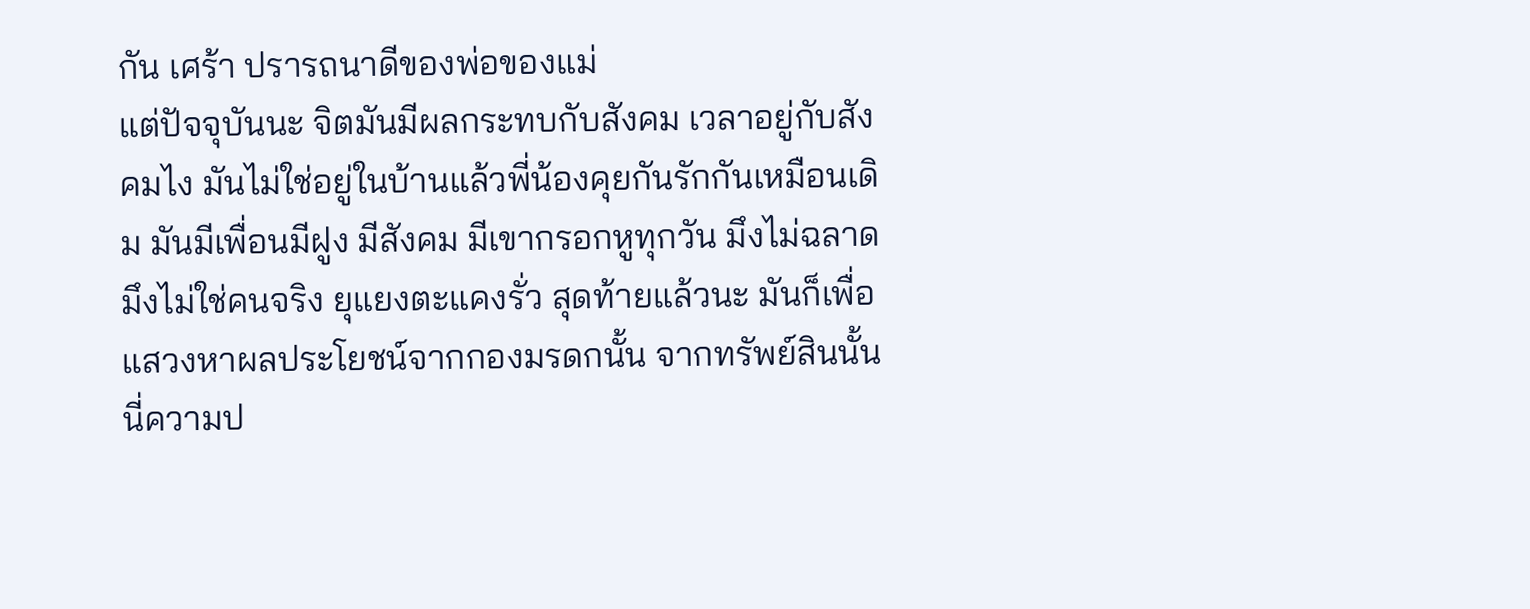กัน เศร้า ปรารถนาดีของพ่อของแม่
แต่ปัจจุบันนะ จิตมันมีผลกระทบกับสังคม เวลาอยู่กับสังคมไง มันไม่ใช่อยู่ในบ้านแล้วพี่น้องคุยกันรักกันเหมือนเดิม มันมีเพื่อนมีฝูง มีสังคม มีเขากรอกหูทุกวัน มึงไม่ฉลาด มึงไม่ใช่คนจริง ยุแยงตะแคงรั่ว สุดท้ายแล้วนะ มันก็เพื่อแสวงหาผลประโยชน์จากกองมรดกนั้น จากทรัพย์สินนั้น
นี่ความป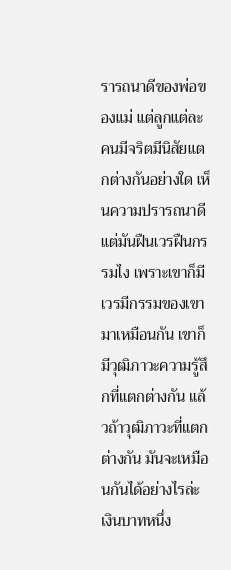รารถนาดีของพ่อของแม่ แต่ลูกแต่ละคนมีจริตมีนิสัยแตกต่างกันอย่างใด เห็นความปรารถนาดี แต่มันฝืนเวรฝืนกรรมไง เพราะเขาก็มีเวรมีกรรมของเขามาเหมือนกัน เขาก็มีวุฒิภาวะความรู้สึกที่แตกต่างกัน แล้วถ้าวุฒิภาวะที่แตกต่างกัน มันจะเหมือนกันได้อย่างไรล่ะ เงินบาทหนึ่ง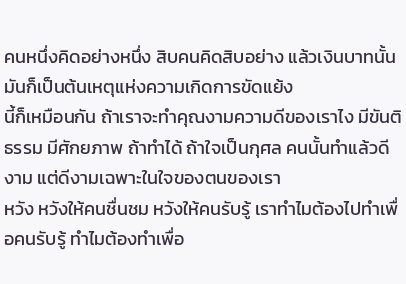คนหนึ่งคิดอย่างหนึ่ง สิบคนคิดสิบอย่าง แล้วเงินบาทนั้นมันก็เป็นต้นเหตุแห่งความเกิดการขัดแย้ง
นี้ก็เหมือนกัน ถ้าเราจะทำคุณงามความดีของเราไง มีขันติธรรม มีศักยภาพ ถ้าทำได้ ถ้าใจเป็นกุศล คนนั้นทำแล้วดีงาม แต่ดีงามเฉพาะในใจของตนของเรา
หวัง หวังให้คนชื่นชม หวังให้คนรับรู้ เราทำไมต้องไปทำเพื่อคนรับรู้ ทำไมต้องทำเพื่อ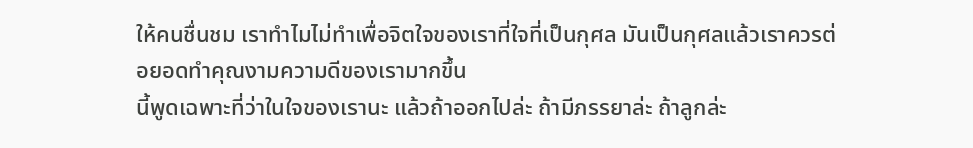ให้คนชื่นชม เราทำไมไม่ทำเพื่อจิตใจของเราที่ใจที่เป็นกุศล มันเป็นกุศลแล้วเราควรต่อยอดทำคุณงามความดีของเรามากขึ้น
นี้พูดเฉพาะที่ว่าในใจของเรานะ แล้วถ้าออกไปล่ะ ถ้ามีภรรยาล่ะ ถ้าลูกล่ะ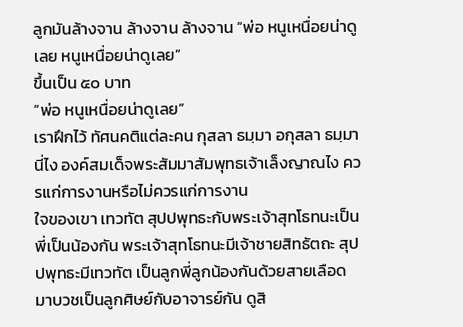ลูกมันล้างจาน ล้างจาน ล้างจาน “พ่อ หนูเหนื่อยน่าดูเลย หนูเหนื่อยน่าดูเลย”
ขึ้นเป็น ๕๐ บาท
“พ่อ หนูเหนื่อยน่าดูเลย”
เราฝึกไว้ ทัศนคติแต่ละคน กุสลา ธมฺมา อกุสลา ธมฺมา นี่ไง องค์สมเด็จพระสัมมาสัมพุทธเจ้าเล็งญาณไง ควรแก่การงานหรือไม่ควรแก่การงาน
ใจของเขา เทวทัต สุปปพุทธะกับพระเจ้าสุทโธทนะเป็นพี่เป็นน้องกัน พระเจ้าสุทโธทนะมีเจ้าชายสิทธัตถะ สุปปพุทธะมีเทวทัต เป็นลูกพี่ลูกน้องกันด้วยสายเลือด มาบวชเป็นลูกศิษย์กับอาจารย์กัน ดูสิ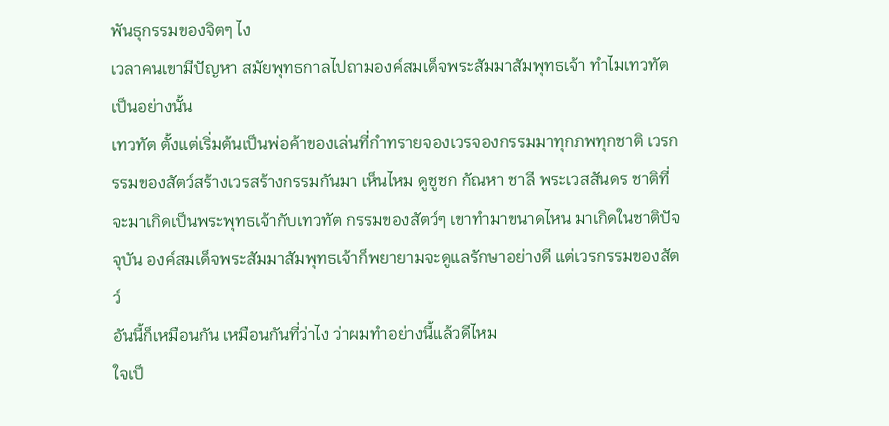พันธุกรรมของจิตๆ ไง
เวลาคนเขามีปัญหา สมัยพุทธกาลไปถามองค์สมเด็จพระสัมมาสัมพุทธเจ้า ทำไมเทวทัตเป็นอย่างนั้น
เทวทัต ตั้งแต่เริ่มต้นเป็นพ่อค้าของเล่นที่กำทรายจองเวรจองกรรมมาทุกภพทุกชาติ เวรกรรมของสัตว์สร้างเวรสร้างกรรมกันมา เห็นไหม ดูชูชก กัณหา ชาลี พระเวสสันดร ชาติที่จะมาเกิดเป็นพระพุทธเจ้ากับเทวทัต กรรมของสัตว์ๆ เขาทำมาขนาดไหน มาเกิดในชาติปัจจุบัน องค์สมเด็จพระสัมมาสัมพุทธเจ้าก็พยายามจะดูแลรักษาอย่างดี แต่เวรกรรมของสัตว์
อันนี้ก็เหมือนกัน เหมือนกันที่ว่าไง ว่าผมทำอย่างนี้แล้วดีไหม
ใจเป็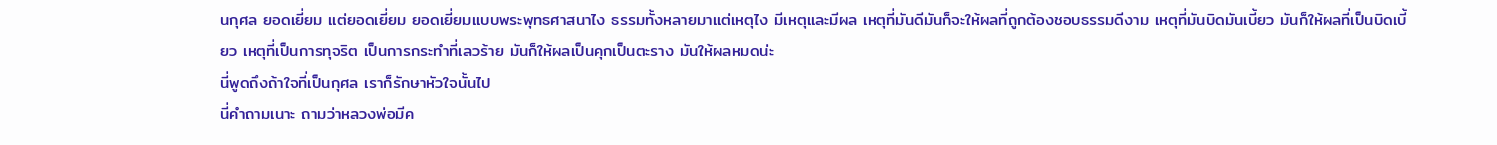นกุศล ยอดเยี่ยม แต่ยอดเยี่ยม ยอดเยี่ยมแบบพระพุทธศาสนาไง ธรรมทั้งหลายมาแต่เหตุไง มีเหตุและมีผล เหตุที่มันดีมันก็จะให้ผลที่ถูกต้องชอบธรรมดีงาม เหตุที่มันบิดมันเบี้ยว มันก็ให้ผลที่เป็นบิดเบี้ยว เหตุที่เป็นการทุจริต เป็นการกระทำที่เลวร้าย มันก็ให้ผลเป็นคุกเป็นตะราง มันให้ผลหมดน่ะ
นี่พูดถึงถ้าใจที่เป็นกุศล เราก็รักษาหัวใจนั้นไป
นี่คำถามเนาะ ถามว่าหลวงพ่อมีค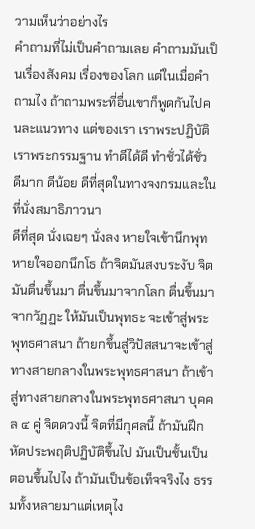วามเห็นว่าอย่างไร
คำถามที่ไม่เป็นคำถามเลย คำถามมันเป็นเรื่องสังคม เรื่องของโลก แต่ในเมื่อคำถามไง ถ้าถามพระที่อื่นเขาก็พูดกันไปคนละแนวทาง แต่ของเรา เราพระปฏิบัติ เราพระกรรมฐาน ทำดีได้ดี ทำชั่วได้ชั่ว ดีมาก ดีน้อย ดีที่สุดในทางจงกรมและในที่นั่งสมาธิภาวนา
ดีที่สุด นั่งเฉยๆ นั่งลง หายใจเข้านึกพุท หายใจออกนึกโธ ถ้าจิตมันสงบระงับ จิตมันตื่นขึ้นมา ตื่นขึ้นมาจากโลก ตื่นขึ้นมาจากวัฏฏะ ให้มันเป็นพุทธะ จะเข้าสู่พระพุทธศาสนา ถ้ายกขึ้นสู่วิปัสสนาจะเข้าสู่ทางสายกลางในพระพุทธศาสนา ถ้าเข้าสู่ทางสายกลางในพระพุทธศาสนา บุคคล ๔ คู่ จิตดวงนี้ จิตที่มีกุศลนี้ ถ้ามันฝึกหัดประพฤติปฏิบัติขึ้นไป มันเป็นชั้นเป็นตอนขึ้นไปไง ถ้ามันเป็นข้อเท็จจริงไง ธรรมทั้งหลายมาแต่เหตุไง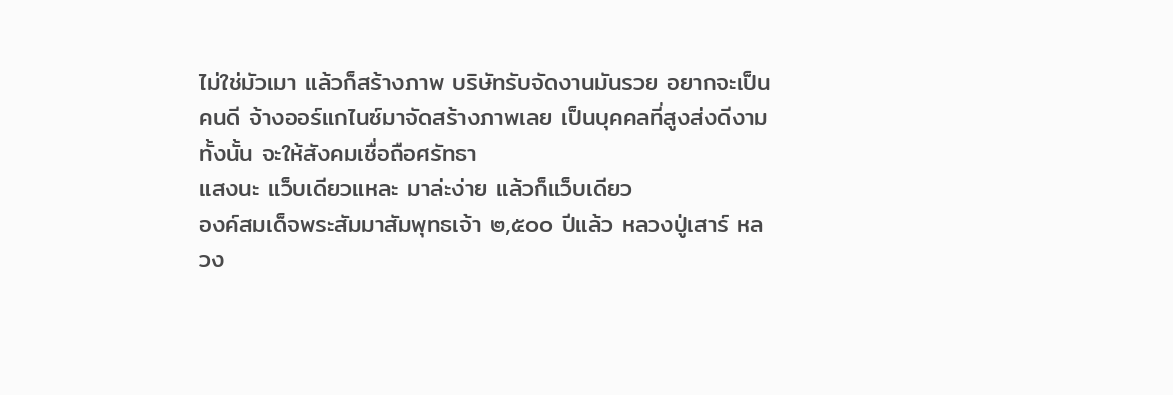ไม่ใช่มัวเมา แล้วก็สร้างภาพ บริษัทรับจัดงานมันรวย อยากจะเป็นคนดี จ้างออร์แกไนซ์มาจัดสร้างภาพเลย เป็นบุคคลที่สูงส่งดีงามทั้งนั้น จะให้สังคมเชื่อถือศรัทธา
แสงนะ แว็บเดียวแหละ มาล่ะง่าย แล้วก็แว็บเดียว
องค์สมเด็จพระสัมมาสัมพุทธเจ้า ๒,๕๐๐ ปีแล้ว หลวงปู่เสาร์ หลวง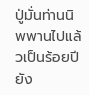ปู่มั่นท่านนิพพานไปแล้วเป็นร้อยปี ยัง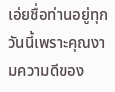เอ่ยชื่อท่านอยู่ทุกวันนี้เพราะคุณงามความดีของ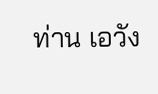ท่าน เอวัง